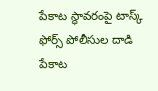పేకాట స్థావరంపై టాస్క్ ఫోర్స్ పోలీసుల దాడి
పేకాట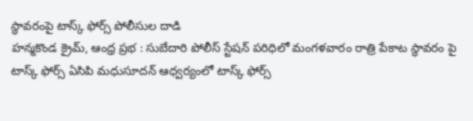స్థావరంపై టాస్క్ ఫోర్స్ పోలీసుల దాడి
హన్మకొండ క్రైమ్, ఆంధ్ర ప్రభ : సుబేదారి పోలీస్ స్టేషన్ పరిధిలో మంగళవారం రాత్రి పేకాట స్థావరం పై టాస్క్ ఫోర్స్ ఏసిపి మధుసూదన్ ఆధ్వర్యంలో టాస్క్ ఫోర్స్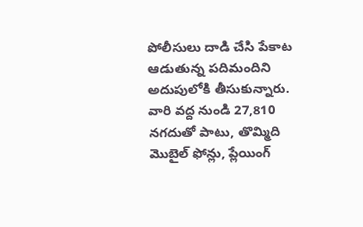పోలీసులు దాడి చేసి పేకాట ఆడుతున్న పదిమందిని అదుపులోకి తీసుకున్నారు. వారి వద్ద నుండి 27,810 నగదుతో పాటు, తొమ్మిది మొబైల్ ఫోన్లు, ప్లేయింగ్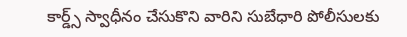కార్డ్స్ స్వాధీనం చేసుకొని వారిని సుబేధారి పోలీసులకు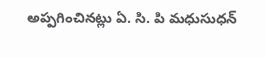అప్పగించినట్లు ఏ. సి. పి మధుసుధన్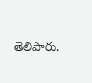తెలిపారు.